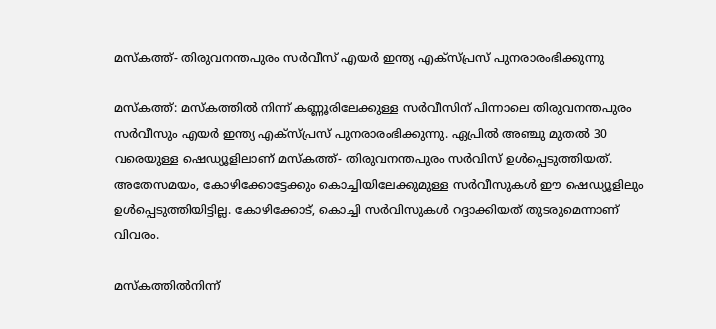മസ്കത്ത്- തിരുവനന്തപുരം സർവീസ് എയർ ഇന്ത്യ എക്സ്പ്രസ് പുനരാരംഭിക്കുന്നു

മസ്കത്ത്: മസ്കത്തിൽ നിന്ന് കണ്ണൂരിലേക്കുള്ള സർവീസിന് പിന്നാലെ തിരുവനന്തപുരം സർവീസും എയർ ഇന്ത്യ എക്സ്പ്രസ് പുനരാരംഭിക്കുന്നു. ഏപ്രിൽ അഞ്ചു മുതൽ 30 വരെയുള്ള ഷെഡ്യൂളിലാണ് മസ്കത്ത്- തിരുവനന്തപുരം സർവിസ് ഉൾപ്പെടുത്തിയത്. അതേസമയം, കോഴിക്കോട്ടേക്കും കൊച്ചിയിലേക്കുമുള്ള സർവീസുകൾ ഈ ഷെഡ്യൂളിലും ഉൾപ്പെടുത്തിയിട്ടില്ല. കോഴിക്കോട്, കൊച്ചി സർവിസുകൾ റദ്ദാക്കിയത് തുടരുമെന്നാണ് വിവരം.

മസ്കത്തിൽനിന്ന്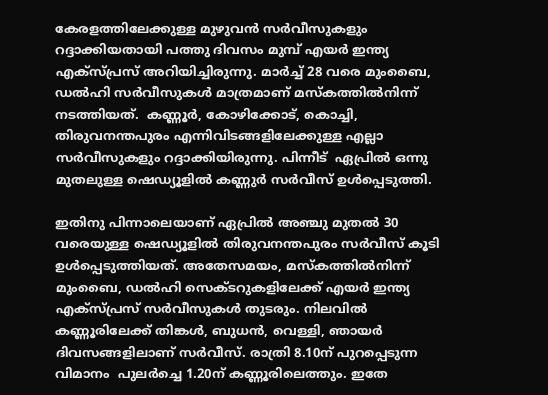കേരളത്തിലേക്കുള്ള മുഴുവൻ സർവീസുകളും റദ്ദാക്കിയതായി പത്തു ദിവസം മുമ്പ് എയര്‍ ഇന്ത്യ എക്‌സ്പ്രസ് അറിയിച്ചിരുന്നു. മാര്‍ച്ച് 28 വരെ മുംബൈ, ഡൽഹി സർവീസുകൾ മാത്രമാണ് മസ്കത്തിൽനിന്ന് നടത്തിയത്.  കണ്ണൂര്‍, കോഴിക്കോട്, കൊച്ചി, തിരുവനന്തപുരം എന്നിവിടങ്ങളിലേക്കുള്ള എല്ലാ സര്‍വീസുകളും റദ്ദാക്കിയിരുന്നു. പിന്നീട്  ഏപ്രിൽ ഒന്നു മുതലുള്ള ഷെഡ്യൂളിൽ കണ്ണുർ സർവീസ് ഉൾപ്പെടുത്തി.

ഇതിനു പിന്നാലെയാണ് ഏപ്രിൽ അഞ്ചു മുതൽ 30 വരെയുള്ള ഷെഡ്യൂളിൽ തിരുവനന്തപുരം സർവീസ് കൂടി ഉൾപ്പെടുത്തിയത്. അതേസമയം, മസ്കത്തിൽനിന്ന് മുംബൈ, ഡൽഹി സെക്ടറുകളിലേക്ക് എയർ ഇന്ത്യ എക്സ്പ്രസ് സർവീസുകൾ തുടരും. നിലവിൽ കണ്ണൂരിലേക്ക് തിങ്കൾ, ബുധൻ, വെള്ളി, ഞായർ ദിവസങ്ങളിലാണ് സർവീസ്. രാത്രി 8.10ന് പുറപ്പെടുന്ന വിമാനം  പുലർച്ചെ 1.20ന് കണ്ണൂരിലെത്തും. ഇതേ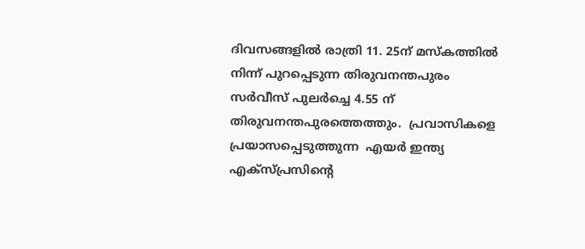ദിവസങ്ങളിൽ രാത്രി 11. 25ന് മസ്കത്തിൽ നിന്ന് പുറപ്പെടുന്ന തിരുവനന്തപുരം സർവീസ് പുലർച്ചെ 4.55 ന് തിരുവനന്തപുരത്തെത്തും.  പ്രവാസികളെ പ്രയാസപ്പെടുത്തുന്ന  എയർ ഇന്ത്യ എക്സ്പ്രസിന്റെ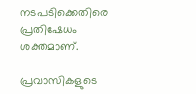നടപടിക്കെതിരെ പ്രതിഷേധം ശക്തമാണ്.

പ്രവാസികളുടെ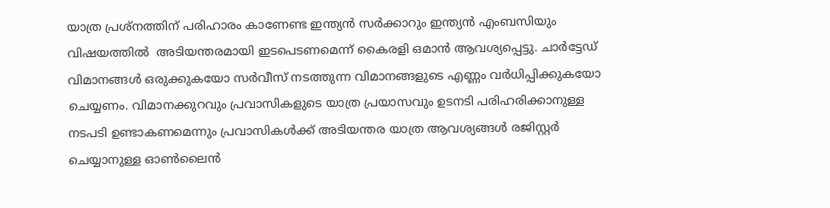യാത്ര പ്രശ്നത്തിന് പരിഹാരം കാണേണ്ട ഇന്ത്യൻ സർക്കാറും ഇന്ത്യൻ എംബസിയും വിഷയത്തിൽ  അടിയന്തരമായി ഇടപെടണമെന്ന് കൈരളി ഒമാൻ ആവശ്യപ്പെട്ടു. ചാർട്ടേഡ് വിമാനങ്ങൾ ഒരുക്കുകയോ സർവീസ് നടത്തുന്ന വിമാനങ്ങളുടെ എണ്ണം വർധിപ്പിക്കുകയോ ചെയ്യണം. വിമാനക്കുറവും പ്രവാസികളുടെ യാത്ര പ്രയാസവും ഉടനടി പരിഹരിക്കാനുള്ള നടപടി ഉണ്ടാകണമെന്നും പ്രവാസികൾക്ക് അടിയന്തര യാത്ര ആവശ്യങ്ങൾ രജിസ്റ്റർ ചെയ്യാനുള്ള ഓൺലൈൻ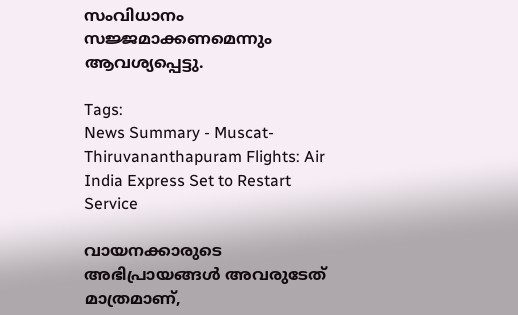സംവിധാനം സജ്ജമാക്കണമെന്നും ആവശ്യപ്പെട്ടു.

Tags:
News Summary - Muscat-Thiruvananthapuram Flights: Air India Express Set to Restart Service

വായനക്കാരുടെ അഭിപ്രായങ്ങള്‍ അവരുടേത് മാത്രമാണ്,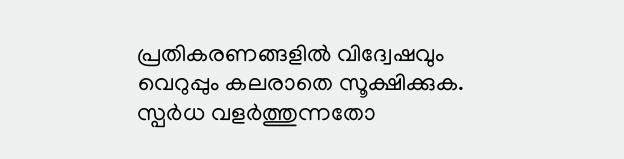പ്രതികരണങ്ങളിൽ വിദ്വേഷവും വെറുപ്പും കലരാതെ സൂക്ഷിക്കുക. സ്പർധ വളർത്തുന്നതോ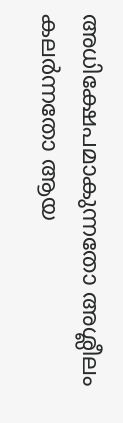അധിക്ഷേപമാകുന്നതോ അശ്ലീലം കലർന്നതോ ആയ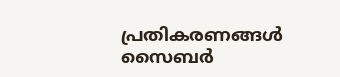പ്രതികരണങ്ങൾ സൈബർ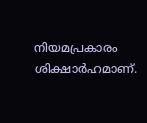നിയമപ്രകാരം ശിക്ഷാർഹമാണ്.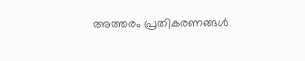അത്തരം പ്രതികരണങ്ങൾ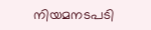നിയമനടപടി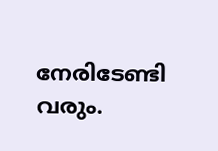നേരിടേണ്ടി വരും.